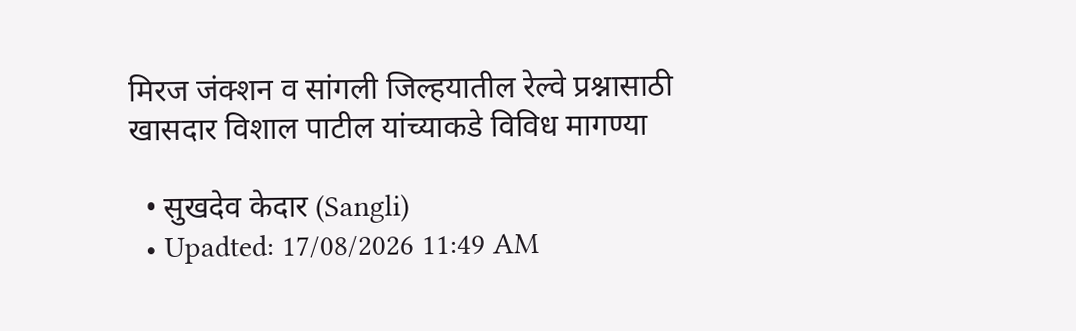मिरज जंक्शन व सांगली जिल्हयातील रेल्वे प्रश्नासाठी खासदार विशाल पाटील यांच्याकडे विविध मागण्या

  • सुखदेव केदार (Sangli)
  • Upadted: 17/08/2026 11:49 AM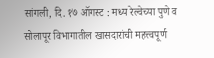सांगली, दि. १७ ऑगस्ट : मध्य रेल्वेच्या पुणे व सोलापूर विभागातील खासदारांची महत्त्वपूर्ण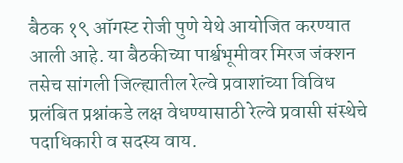बैठक १९ ऑगस्ट रोजी पुणे येथे आयोजित करण्यात आली आहे. या बैठकीच्या पार्श्वभूमीवर मिरज जंक्शन तसेच सांगली जिल्ह्यातील रेल्वे प्रवाशांच्या विविध प्रलंबित प्रश्नांकडे लक्ष वेधण्यासाठी रेल्वे प्रवासी संस्थेचे पदाधिकारी व सदस्य वाय.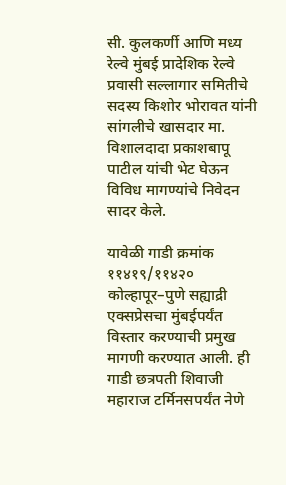सी. कुलकर्णी आणि मध्य रेल्वे मुंबई प्रादेशिक रेल्वे प्रवासी सल्लागार समितीचे सदस्य किशोर भोरावत यांनी सांगलीचे खासदार मा. विशालदादा प्रकाशबापू पाटील यांची भेट घेऊन विविध मागण्यांचे निवेदन सादर केले.

यावेळी गाडी क्रमांक ११४१९/११४२० कोल्हापूर–पुणे सह्याद्री एक्सप्रेसचा मुंबईपर्यंत विस्तार करण्याची प्रमुख मागणी करण्यात आली. ही गाडी छत्रपती शिवाजी महाराज टर्मिनसपर्यंत नेणे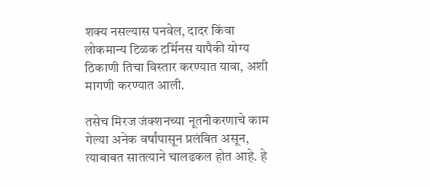शक्य नसल्यास पनवेल, दादर किंवा लोकमान्य टिळक टर्मिनस यापैकी योग्य ठिकाणी तिचा विस्तार करण्यात यावा, अशी मागणी करण्यात आली.

तसेच मिरज जंक्शनच्या नूतनीकरणाचे काम गेल्या अनेक वर्षांपासून प्रलंबित असून, त्याबाबत सातत्याने चालढकल होत आहे. हे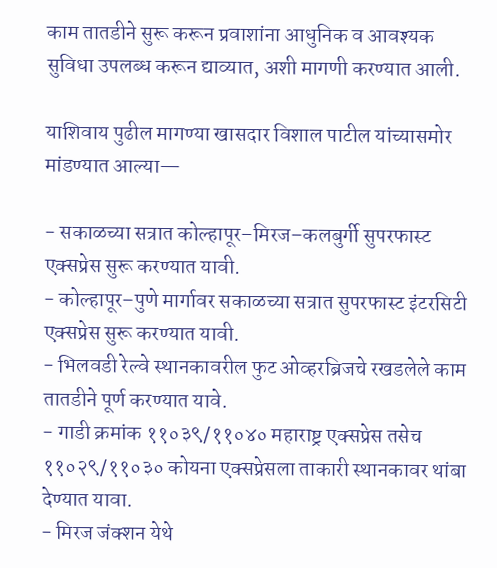काम तातडीने सुरू करून प्रवाशांना आधुनिक व आवश्यक सुविधा उपलब्ध करून द्याव्यात, अशी मागणी करण्यात आली.

याशिवाय पुढील मागण्या खासदार विशाल पाटील यांच्यासमोर मांडण्यात आल्या—

- सकाळच्या सत्रात कोल्हापूर–मिरज–कलबुर्गी सुपरफास्ट एक्सप्रेस सुरू करण्यात यावी.
- कोल्हापूर–पुणे मार्गावर सकाळच्या सत्रात सुपरफास्ट इंटरसिटी एक्सप्रेस सुरू करण्यात यावी.
- भिलवडी रेल्वे स्थानकावरील फुट ओव्हरब्रिजचे रखडलेले काम तातडीने पूर्ण करण्यात यावे.
- गाडी क्रमांक ११०३९/११०४० महाराष्ट्र एक्सप्रेस तसेच ११०२९/११०३० कोयना एक्सप्रेसला ताकारी स्थानकावर थांबा देण्यात यावा.
- मिरज जंक्शन येथे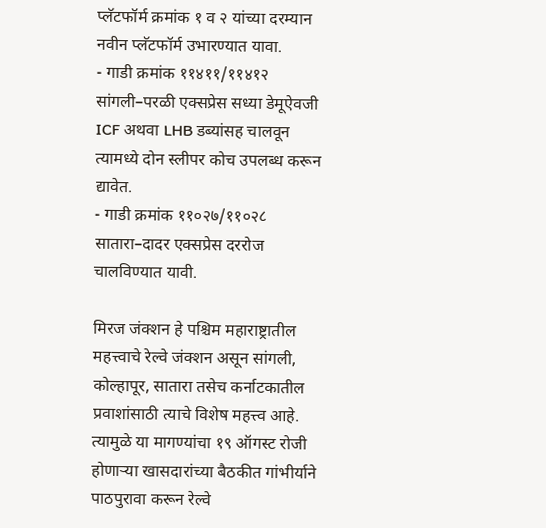प्लॅटफॉर्म क्रमांक १ व २ यांच्या दरम्यान नवीन प्लॅटफॉर्म उभारण्यात यावा.
- गाडी क्रमांक ११४११/११४१२ सांगली–परळी एक्सप्रेस सध्या डेमूऐवजी ICF अथवा LHB डब्यांसह चालवून त्यामध्ये दोन स्लीपर कोच उपलब्ध करून द्यावेत.
- गाडी क्रमांक ११०२७/११०२८ सातारा–दादर एक्सप्रेस दररोज चालविण्यात यावी.

मिरज जंक्शन हे पश्चिम महाराष्ट्रातील महत्त्वाचे रेल्वे जंक्शन असून सांगली, कोल्हापूर, सातारा तसेच कर्नाटकातील प्रवाशांसाठी त्याचे विशेष महत्त्व आहे. त्यामुळे या मागण्यांचा १९ ऑगस्ट रोजी होणाऱ्या खासदारांच्या बैठकीत गांभीर्याने पाठपुरावा करून रेल्वे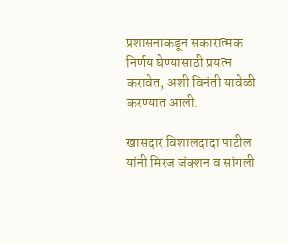प्रशासनाकडून सकारात्मक निर्णय घेण्यासाठी प्रयत्न करावेत, अशी विनंती यावेळी करण्यात आली.

खासदार विशालदादा पाटील यांनी मिरज जंक्शन व सांगली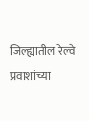जिल्ह्यातील रेल्वे प्रवाशांच्या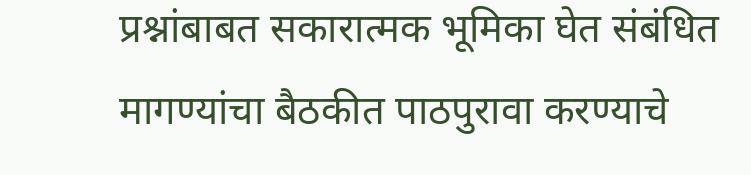प्रश्नांबाबत सकारात्मक भूमिका घेत संबंधित मागण्यांचा बैठकीत पाठपुरावा करण्याचे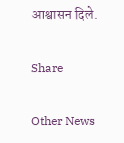आश्वासन दिले.

Share

Other News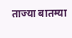ताज्या बातम्या